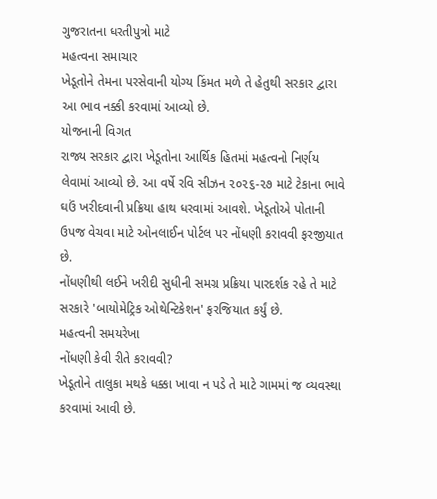ગુજરાતના ધરતીપુત્રો માટે
મહત્વના સમાચાર
ખેડૂતોને તેમના પરસેવાની યોગ્ય કિંમત મળે તે હેતુથી સરકાર દ્વારા આ ભાવ નક્કી કરવામાં આવ્યો છે.
યોજનાની વિગત
રાજ્ય સરકાર દ્વારા ખેડૂતોના આર્થિક હિતમાં મહત્વનો નિર્ણય લેવામાં આવ્યો છે. આ વર્ષે રવિ સીઝન ૨૦૨૬-૨૭ માટે ટેકાના ભાવે ઘઉં ખરીદવાની પ્રક્રિયા હાથ ધરવામાં આવશે. ખેડૂતોએ પોતાની ઉપજ વેચવા માટે ઓનલાઈન પોર્ટલ પર નોંધણી કરાવવી ફરજીયાત છે.
નોંધણીથી લઈને ખરીદી સુધીની સમગ્ર પ્રક્રિયા પારદર્શક રહે તે માટે સરકારે 'બાયોમેટ્રિક ઓથેન્ટિકેશન' ફરજિયાત કર્યું છે.
મહત્વની સમયરેખા
નોંધણી કેવી રીતે કરાવવી?
ખેડૂતોને તાલુકા મથકે ધક્કા ખાવા ન પડે તે માટે ગામમાં જ વ્યવસ્થા કરવામાં આવી છે.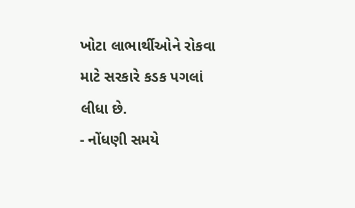ખોટા લાભાર્થીઓને રોકવા માટે સરકારે કડક પગલાં લીધા છે.
- નોંધણી સમયે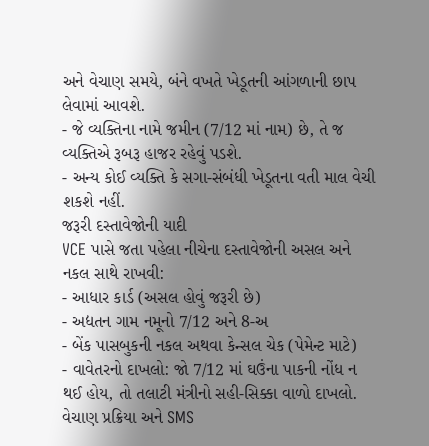અને વેચાણ સમયે, બંને વખતે ખેડૂતની આંગળાની છાપ લેવામાં આવશે.
- જે વ્યક્તિના નામે જમીન (7/12 માં નામ) છે, તે જ વ્યક્તિએ રૂબરૂ હાજર રહેવું પડશે.
- અન્ય કોઈ વ્યક્તિ કે સગા-સંબંધી ખેડૂતના વતી માલ વેચી શકશે નહીં.
જરૂરી દસ્તાવેજોની યાદી
VCE પાસે જતા પહેલા નીચેના દસ્તાવેજોની અસલ અને નકલ સાથે રાખવી:
- આધાર કાર્ડ (અસલ હોવું જરૂરી છે)
- અદ્યતન ગામ નમૂનો 7/12 અને 8-અ
- બેંક પાસબુકની નકલ અથવા કેન્સલ ચેક (પેમેન્ટ માટે)
- વાવેતરનો દાખલો: જો 7/12 માં ઘઉંના પાકની નોંધ ન થઈ હોય, તો તલાટી મંત્રીનો સહી-સિક્કા વાળો દાખલો.
વેચાણ પ્રક્રિયા અને SMS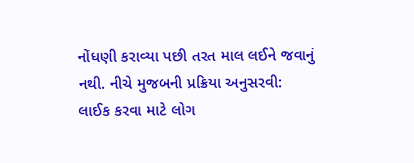નોંધણી કરાવ્યા પછી તરત માલ લઈને જવાનું નથી. નીચે મુજબની પ્રક્રિયા અનુસરવી:
લાઈક કરવા માટે લોગ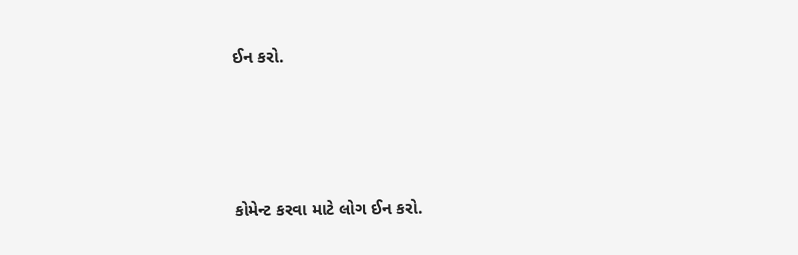ઈન કરો.





કોમેન્ટ કરવા માટે લોગ ઈન કરો.